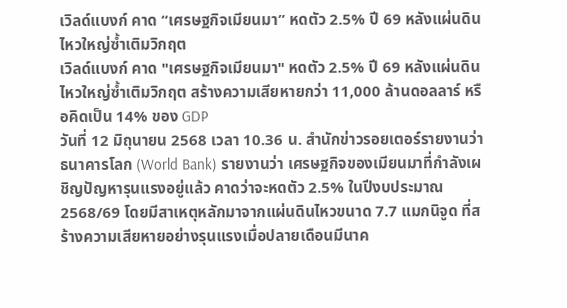เวิลด์แบงก์ คาด “เศรษฐกิจเมียนมา” หดตัว 2.5% ปี 69 หลังแผ่นดินไหวใหญ่ซ้ำเติมวิกฤต
เวิลด์แบงก์ คาด "เศรษฐกิจเมียนมา" หดตัว 2.5% ปี 69 หลังแผ่นดินไหวใหญ่ซ้ำเติมวิกฤต สร้างความเสียหายกว่า 11,000 ล้านดอลลาร์ หรือคิดเป็น 14% ของ GDP
วันที่ 12 มิถุนายน 2568 เวลา 10.36 น. สำนักข่าวรอยเตอร์รายงานว่า ธนาคารโลก (World Bank) รายงานว่า เศรษฐกิจของเมียนมาที่กำลังเผชิญปัญหารุนแรงอยู่แล้ว คาดว่าจะหดตัว 2.5% ในปีงบประมาณ 2568/69 โดยมีสาเหตุหลักมาจากแผ่นดินไหวขนาด 7.7 แมกนิจูด ที่สร้างความเสียหายอย่างรุนแรงเมื่อปลายเดือนมีนาค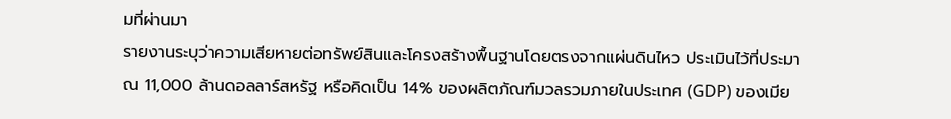มที่ผ่านมา
รายงานระบุว่าความเสียหายต่อทรัพย์สินและโครงสร้างพื้นฐานโดยตรงจากแผ่นดินไหว ประเมินไว้ที่ประมาณ 11,000 ล้านดอลลาร์สหรัฐ หรือคิดเป็น 14% ของผลิตภัณฑ์มวลรวมภายในประเทศ (GDP) ของเมีย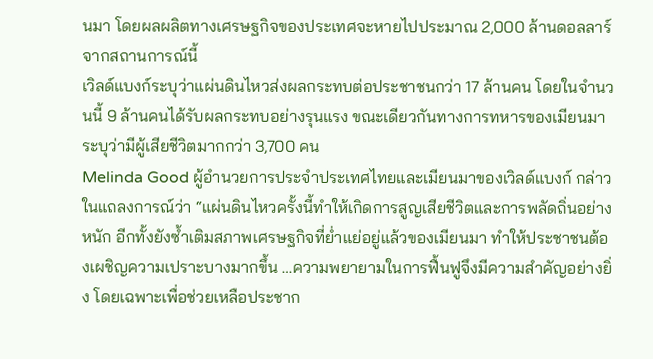นมา โดยผลผลิตทางเศรษฐกิจของประเทศจะหายไปประมาณ 2,000 ล้านดอลลาร์ จากสถานการณ์นี้
เวิลด์แบงก์ระบุว่าแผ่นดินไหวส่งผลกระทบต่อประชาชนกว่า 17 ล้านคน โดยในจำนวนนี้ 9 ล้านคนได้รับผลกระทบอย่างรุนแรง ขณะเดียวกันทางการทหารของเมียนมาระบุว่ามีผู้เสียชีวิตมากกว่า 3,700 คน
Melinda Good ผู้อำนวยการประจำประเทศไทยและเมียนมาของเวิลด์แบงก์ กล่าวในแถลงการณ์ว่า “แผ่นดินไหวครั้งนี้ทำให้เกิดการสูญเสียชีวิตและการพลัดถิ่นอย่างหนัก อีกทั้งยังซ้ำเติมสภาพเศรษฐกิจที่ย่ำแย่อยู่แล้วของเมียนมา ทำให้ประชาชนต้องเผชิญความเปราะบางมากขึ้น …ความพยายามในการฟื้นฟูจึงมีความสำคัญอย่างยิ่ง โดยเฉพาะเพื่อช่วยเหลือประชาก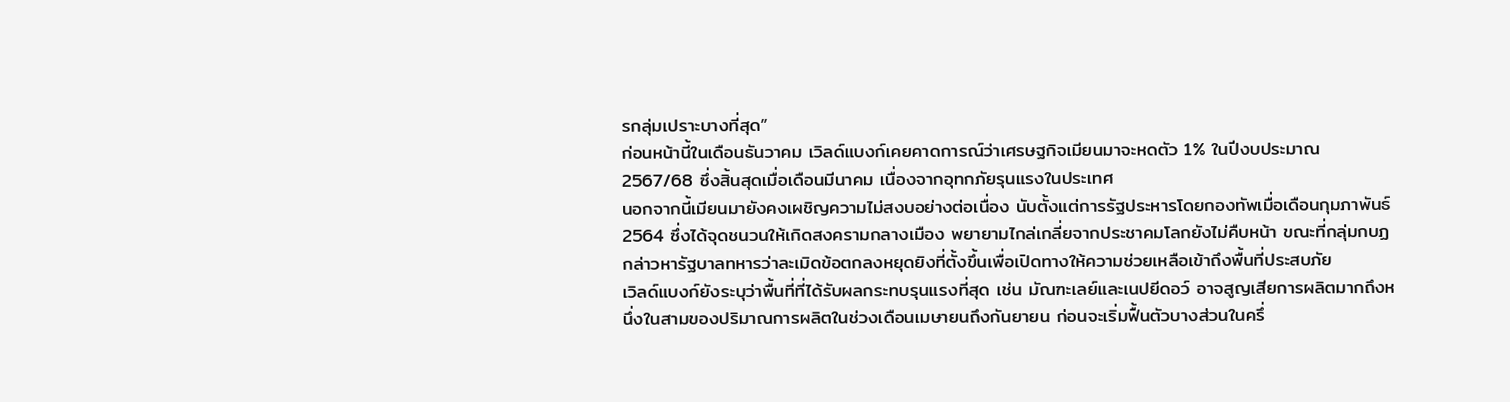รกลุ่มเปราะบางที่สุด”
ก่อนหน้านี้ในเดือนธันวาคม เวิลด์แบงก์เคยคาดการณ์ว่าเศรษฐกิจเมียนมาจะหดตัว 1% ในปีงบประมาณ 2567/68 ซึ่งสิ้นสุดเมื่อเดือนมีนาคม เนื่องจากอุทกภัยรุนแรงในประเทศ
นอกจากนี้เมียนมายังคงเผชิญความไม่สงบอย่างต่อเนื่อง นับตั้งแต่การรัฐประหารโดยกองทัพเมื่อเดือนกุมภาพันธ์ 2564 ซึ่งได้จุดชนวนให้เกิดสงครามกลางเมือง พยายามไกล่เกลี่ยจากประชาคมโลกยังไม่คืบหน้า ขณะที่กลุ่มกบฏกล่าวหารัฐบาลทหารว่าละเมิดข้อตกลงหยุดยิงที่ตั้งขึ้นเพื่อเปิดทางให้ความช่วยเหลือเข้าถึงพื้นที่ประสบภัย
เวิลด์แบงก์ยังระบุว่าพื้นที่ที่ได้รับผลกระทบรุนแรงที่สุด เช่น มัณฑะเลย์และเนปยีดอว์ อาจสูญเสียการผลิตมากถึงหนึ่งในสามของปริมาณการผลิตในช่วงเดือนเมษายนถึงกันยายน ก่อนจะเริ่มฟื้นตัวบางส่วนในครึ่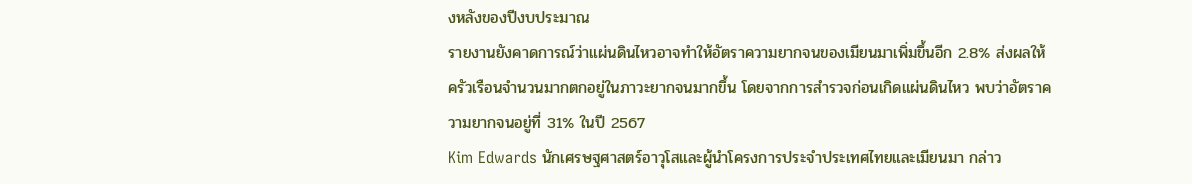งหลังของปีงบประมาณ
รายงานยังคาดการณ์ว่าแผ่นดินไหวอาจทำให้อัตราความยากจนของเมียนมาเพิ่มขึ้นอีก 2.8% ส่งผลให้ครัวเรือนจำนวนมากตกอยู่ในภาวะยากจนมากขึ้น โดยจากการสำรวจก่อนเกิดแผ่นดินไหว พบว่าอัตราความยากจนอยู่ที่ 31% ในปี 2567
Kim Edwards นักเศรษฐศาสตร์อาวุโสและผู้นำโครงการประจำประเทศไทยและเมียนมา กล่าว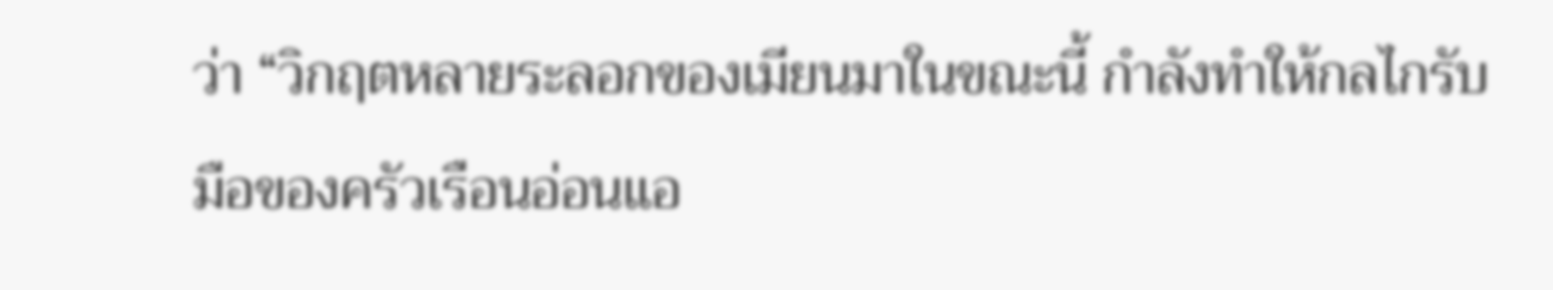ว่า “วิกฤตหลายระลอกของเมียนมาในขณะนี้ กำลังทำให้กลไกรับมือของครัวเรือนอ่อนแอ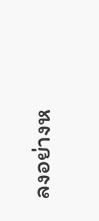ลงอย่างห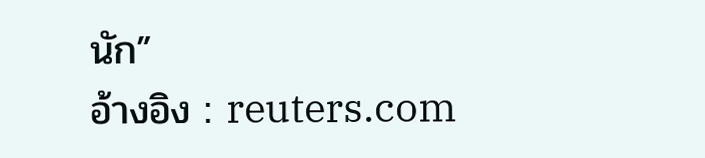นัก”
อ้างอิง : reuters.com